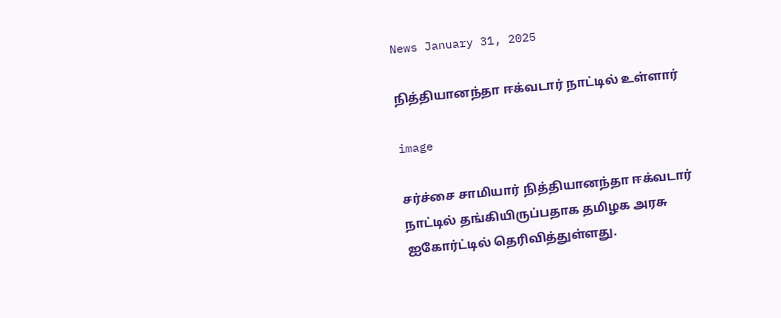News January 31, 2025

நித்தியானந்தா ஈக்வடார் நாட்டில் உள்ளார்

image

சர்ச்சை சாமியார் நித்தியானந்தா ஈக்வடார் நாட்டில் தங்கியிருப்பதாக தமிழக அரசு ஐகோர்ட்டில் தெரிவித்துள்ளது.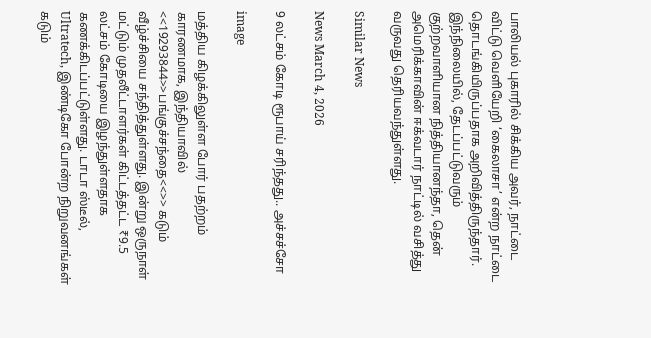பாலியல் புகாரில் சிக்கிய அவர், நாட்டை விட்டு வெளியேறி ‘கைலாசா’ என்ற நாட்டை தொடங்கியிருப்பதாக அறிவித்திருந்தார். இந்நிலையில், தேடப்பட்டுவரும் குற்றவாளியான நித்தியானந்தா, தென் அமெரிக்காவின் ஈக்வடார் நாட்டில் வசித்து வருவது தெரியவந்துள்ளது.

Similar News

News March 4, 2026

9 லட்சம் கோடி ரூபாய் சரிந்தது.. அச்சச்சோ

image

மத்திய கிழக்கிலுள்ள போர் பதற்றம் காரணமாக, இந்தியாவில் <<19293844>>பங்குச்சந்தை<<>> கடும் வீழ்ச்சியை சந்தித்துள்ளது. இன்று ஒருநாள் மட்டும் முதலீட்டாளர்கள் கிட்டத்தட்ட ₹9.5 லட்சம் கோடியை இழந்துள்ளதாக கணக்கிடப்பட்டுள்ளது. டாடா ஸ்டீல், Ultratech, இண்டிகோ போன்ற நிறுவனங்கள் கடும்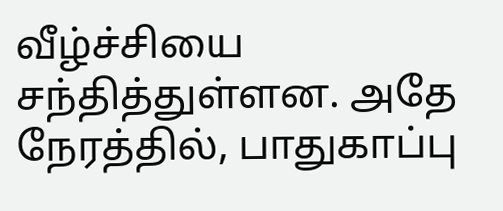வீழ்ச்சியை சந்தித்துள்ளன. அதே நேரத்தில், பாதுகாப்பு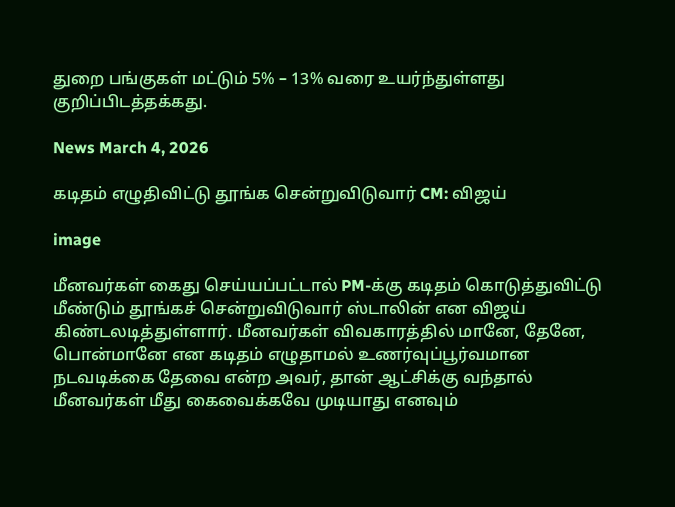துறை பங்குகள் மட்டும் 5% – 13% வரை உயர்ந்துள்ளது குறிப்பிடத்தக்கது.

News March 4, 2026

கடிதம் எழுதிவிட்டு தூங்க சென்றுவிடுவார் CM: விஜய்

image

மீனவர்கள் கைது செய்யப்பட்டால் PM-க்கு கடிதம் கொடுத்துவிட்டு மீண்டும் தூங்கச் சென்றுவிடுவார் ஸ்டாலின் என விஜய் கிண்டலடித்துள்ளார். மீனவர்கள் விவகாரத்தில் மானே, தேனே, பொன்மானே என கடிதம் எழுதாமல் உணர்வுப்பூர்வமான நடவடிக்கை தேவை என்ற அவர், தான் ஆட்சிக்கு வந்தால் மீனவர்கள் மீது கைவைக்கவே முடியாது எனவும்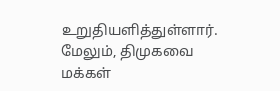உறுதியளித்துள்ளார். மேலும், திமுகவை மக்கள்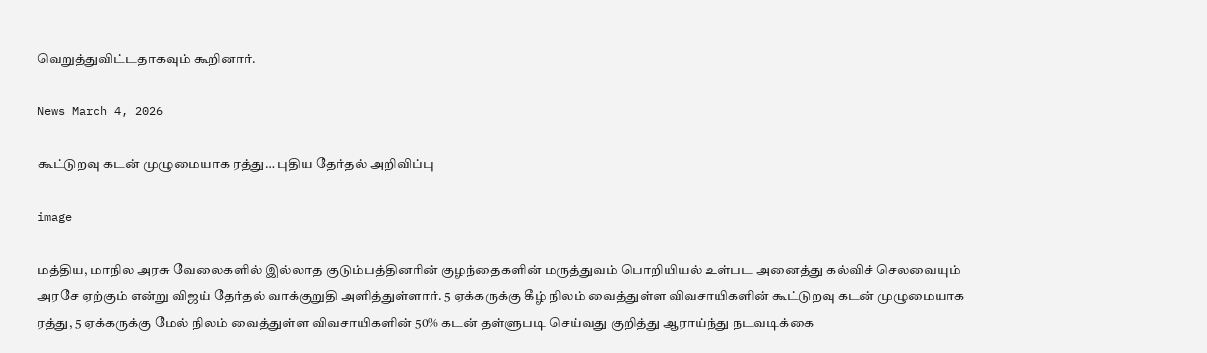வெறுத்துவிட்டதாகவும் கூறினார்.

News March 4, 2026

கூட்டுறவு கடன் முழுமையாக ரத்து… புதிய தேர்தல் அறிவிப்பு

image

மத்திய, மாநில அரசு வேலைகளில் இல்லாத குடும்பத்தினரின் குழந்தைகளின் மருத்துவம் பொறியியல் உள்பட அனைத்து கல்விச் செலவையும் அரசே ஏற்கும் என்று விஜய் தேர்தல் வாக்குறுதி அளித்துள்ளார். 5 ஏக்கருக்கு கீழ் நிலம் வைத்துள்ள விவசாயிகளின் கூட்டுறவு கடன் முழுமையாக ரத்து, 5 ஏக்கருக்கு மேல் நிலம் வைத்துள்ள விவசாயிகளின் 50% கடன் தள்ளுபடி செய்வது குறித்து ஆராய்ந்து நடவடிக்கை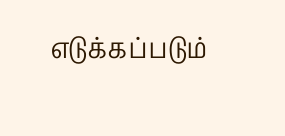எடுக்கப்படும்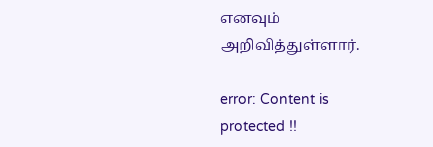எனவும் அறிவித்துள்ளார்.

error: Content is protected !!